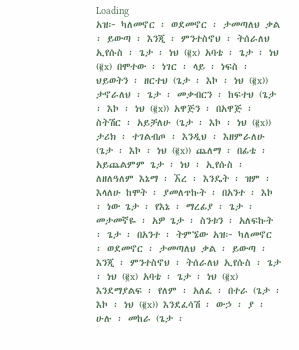Loading
አዝ፦ ካለመኖር ፡ ወደመኖር ፡ ታመጣለህ ቃል ፡ ይውጣ ፡ እንጂ ፡ ምንተስኖህ ፡ ትሰራለህ ኢየሱስ ፡ ጌታ ፡ ነህ (፪x) አባቴ ፡ ጌታ ፡ ነህ (፪x) በሞተው ፡ ነገር ፡ ላይ ፡ ነፍስ ፡ ህይወትን ፡ ዘርተህ (ጌታ ፡ እኮ ፡ ነህ (፪x)) ታኖራለህ ፡ ጌታ ፡ መቃብርን ፡ ከፍተህ (ጌታ ፡ እኮ ፡ ነህ (፪x)) አዋጅን ፡ በአዋጅ ፡ ስትሽር ፡ አይቻለሁ (ጌታ ፡ እኮ ፡ ነህ (፪x)) ታሪክ ፡ ተገልብጦ ፡ እንዲህ ፡ እዘምራለሁ (ጌታ ፡ እኮ ፡ ነህ (፪x)) ጨለማ ፡ በፊቴ ፡ አይጨልምም ጌታ ፡ ነህ ፡ ኢየሱስ ፡ ለዘለዓለም እኔማ ፡ ኧረ ፡ እንዴት ፡ ዝም ፡ እላለሁ ከሞት ፡ ያመለጥኩት ፡ በአንተ ፡ እኮ ፡ ነው ጌታ ፡ የእኔ ፡ ማረፊያ ፡ ጌታ ፡ መታመኛዬ ፡ አዎ ጌታ ፡ ስንቱን ፡ አለፍኩት ፡ ጌታ ፡ በአንተ ፡ ትምኜው አዝ፦ ካለመኖር ፡ ወደመኖር ፡ ታመጣለህ ቃል ፡ ይውጣ ፡ እንጂ ፡ ምንተስኖህ ፡ ትሰራለህ ኢየሱስ ፡ ጌታ ፡ ነህ (፪x) አባቴ ፡ ጌታ ፡ ነህ (፪x) እንደማያልፍ ፡ የለም ፡ አለፈ ፡ በተራ (ጌታ ፡ እኮ ፡ ነህ (፪x)) እንደፈሳሽ ፡ ውኃ ፡ ያ ፡ ሁሉ ፡ መከራ (ጌታ ፡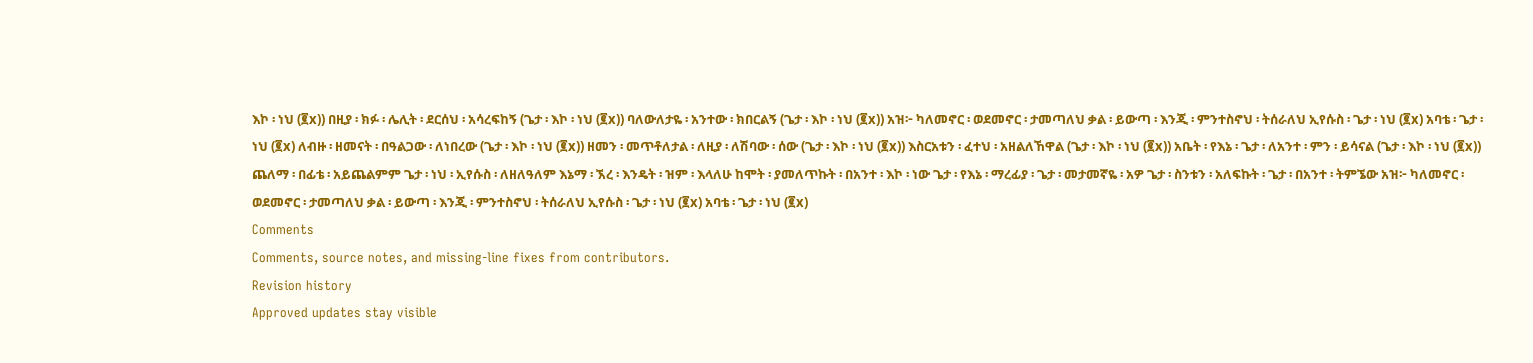እኮ ፡ ነህ (፪x)) በዚያ ፡ ክፉ ፡ ሌሊት ፡ ደርሰህ ፡ አሳረፍከኝ (ጌታ ፡ እኮ ፡ ነህ (፪x)) ባለውለታዬ ፡ አንተው ፡ ክበርልኝ (ጌታ ፡ እኮ ፡ ነህ (፪x)) አዝ፦ ካለመኖር ፡ ወደመኖር ፡ ታመጣለህ ቃል ፡ ይውጣ ፡ እንጂ ፡ ምንተስኖህ ፡ ትሰራለህ ኢየሱስ ፡ ጌታ ፡ ነህ (፪x) አባቴ ፡ ጌታ ፡ ነህ (፪x) ለብዙ ፡ ዘመናት ፡ በዓልጋው ፡ ለነበረው (ጌታ ፡ እኮ ፡ ነህ (፪x)) ዘመን ፡ መጥቶለታል ፡ ለዚያ ፡ ለሽባው ፡ ሰው (ጌታ ፡ እኮ ፡ ነህ (፪x)) እስርአቱን ፡ ፈተህ ፡ አዘልለኸዋል (ጌታ ፡ እኮ ፡ ነህ (፪x)) አቤት ፡ የእኔ ፡ ጌታ ፡ ለአንተ ፡ ምን ፡ ይሳናል (ጌታ ፡ እኮ ፡ ነህ (፪x)) ጨለማ ፡ በፊቴ ፡ አይጨልምም ጌታ ፡ ነህ ፡ ኢየሱስ ፡ ለዘለዓለም እኔማ ፡ ኧረ ፡ እንዴት ፡ ዝም ፡ እላለሁ ከሞት ፡ ያመለጥኩት ፡ በአንተ ፡ እኮ ፡ ነው ጌታ ፡ የእኔ ፡ ማረፊያ ፡ ጌታ ፡ መታመኛዬ ፡ አዎ ጌታ ፡ ስንቱን ፡ አለፍኩት ፡ ጌታ ፡ በአንተ ፡ ትምኜው አዝ፦ ካለመኖር ፡ ወደመኖር ፡ ታመጣለህ ቃል ፡ ይውጣ ፡ እንጂ ፡ ምንተስኖህ ፡ ትሰራለህ ኢየሱስ ፡ ጌታ ፡ ነህ (፪x) አባቴ ፡ ጌታ ፡ ነህ (፪x)
Comments
Comments, source notes, and missing-line fixes from contributors.
Revision history
Approved updates stay visible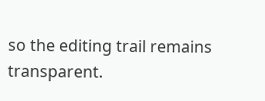so the editing trail remains transparent.